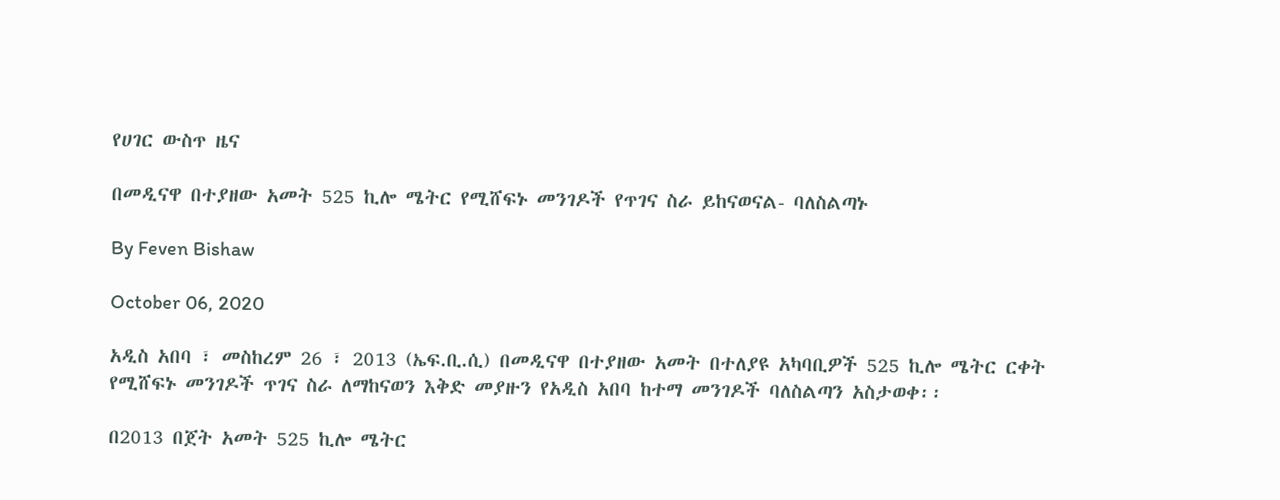የሀገር ውስጥ ዜና

በመዲናዋ በተያዘው አመት 525 ኪሎ ሜትር የሚሸፍኑ መንገዶች የጥገና ስራ ይከናወናል- ባለስልጣኑ

By Feven Bishaw

October 06, 2020

አዲስ አበባ ፣ መስከረም 26 ፣ 2013 (ኤፍ.ቢ.ሲ) በመዲናዋ በተያዘው አመት በተለያዩ አካባቢዎች 525 ኪሎ ሜትር ርቀት የሚሸፍኑ መንገዶች ጥገና ስራ ለማከናወን እቅድ መያዙን የአዲስ አበባ ከተማ መንገዶች ባለስልጣን አስታወቀ፡፡

በ2013 በጀት አመት 525 ኪሎ ሜትር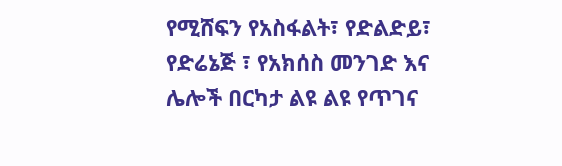የሚሸፍን የአስፋልት፣ የድልድይ፣ የድሬኔጅ ፣ የአክሰስ መንገድ እና ሌሎች በርካታ ልዩ ልዩ የጥገና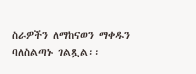ስራዎችን ለማከናወን ማቀዱን ባለስልጣኑ ገልጿል፡፡